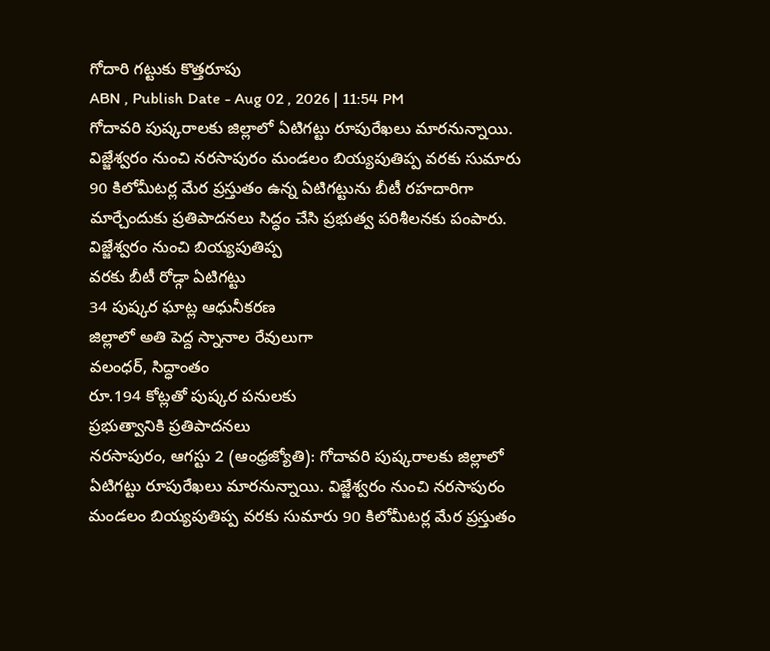గోదారి గట్టుకు కొత్తరూపు
ABN , Publish Date - Aug 02 , 2026 | 11:54 PM
గోదావరి పుష్కరాలకు జిల్లాలో ఏటిగట్టు రూపురేఖలు మారనున్నాయి. విజ్జేశ్వరం నుంచి నరసాపురం మండలం బియ్యపుతిప్ప వరకు సుమారు 90 కిలోమీటర్ల మేర ప్రస్తుతం ఉన్న ఏటిగట్టును బీటీ రహదారిగా మార్చేందుకు ప్రతిపాదనలు సిద్ధం చేసి ప్రభుత్వ పరిశీలనకు పంపారు.
విజ్జేశ్వరం నుంచి బియ్యపుతిప్ప
వరకు బీటీ రోడ్గా ఏటిగట్టు
34 పుష్కర ఘాట్ల ఆధునీకరణ
జిల్లాలో అతి పెద్ద స్నానాల రేవులుగా
వలంధర్, సిద్ధాంతం
రూ.194 కోట్లతో పుష్కర పనులకు
ప్రభుత్వానికి ప్రతిపాదనలు
నరసాపురం, ఆగస్టు 2 (ఆంధ్రజ్యోతి): గోదావరి పుష్కరాలకు జిల్లాలో ఏటిగట్టు రూపురేఖలు మారనున్నాయి. విజ్జేశ్వరం నుంచి నరసాపురం మండలం బియ్యపుతిప్ప వరకు సుమారు 90 కిలోమీటర్ల మేర ప్రస్తుతం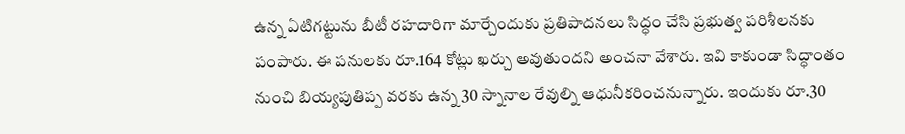ఉన్న ఏటిగట్టును బీటీ రహదారిగా మార్చేందుకు ప్రతిపాదనలు సిద్ధం చేసి ప్రభుత్వ పరిశీలనకు పంపారు. ఈ పనులకు రూ.164 కోట్లు ఖర్చు అవుతుందని అంచనా వేశారు. ఇవి కాకుండా సిద్ధాంతం నుంచి బియ్యపుతిప్ప వరకు ఉన్న 30 స్నానాల రేవుల్ని ఆధునీకరించనున్నారు. ఇందుకు రూ.30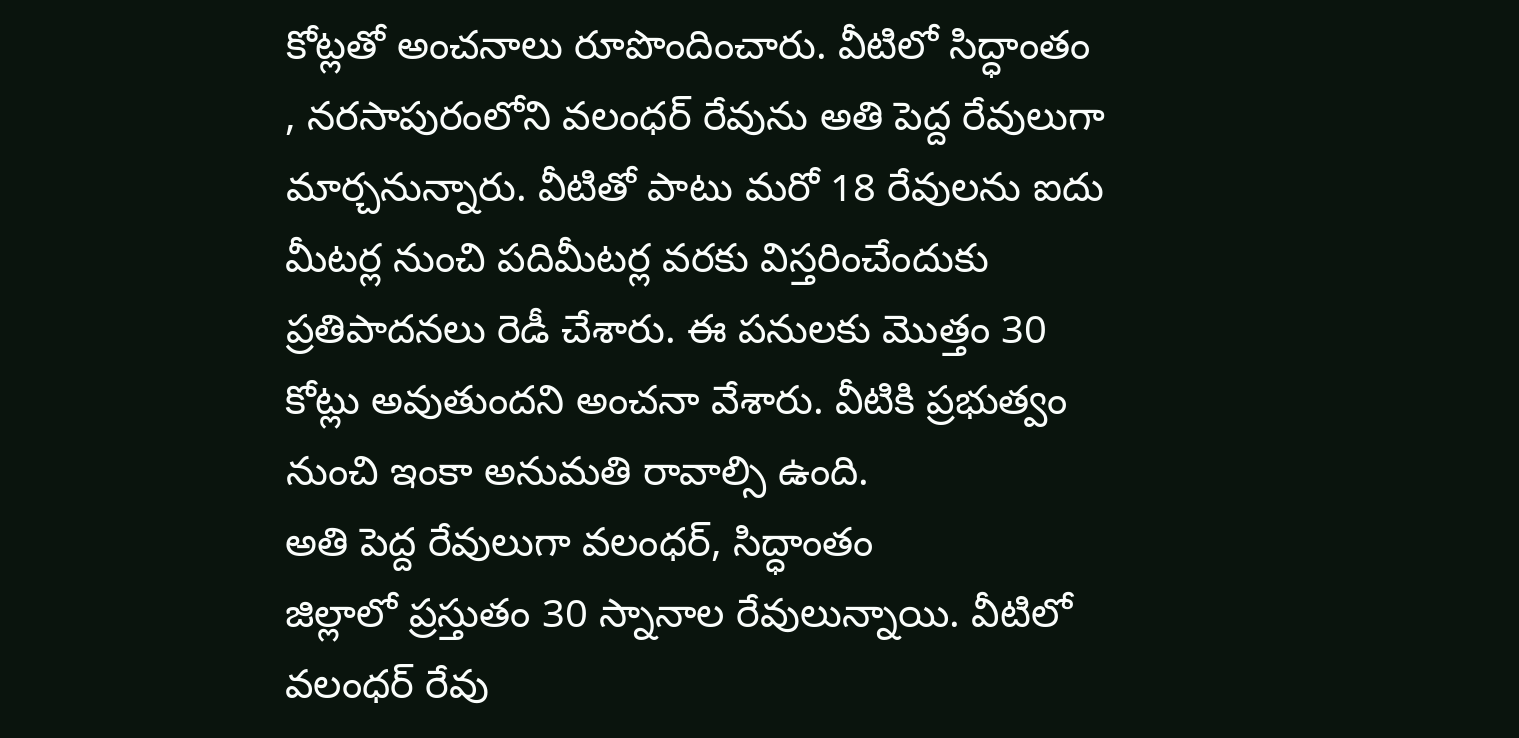కోట్లతో అంచనాలు రూపొందించారు. వీటిలో సిద్ధాంతం , నరసాపురంలోని వలంధర్ రేవును అతి పెద్ద రేవులుగా మార్చనున్నారు. వీటితో పాటు మరో 18 రేవులను ఐదు మీటర్ల నుంచి పదిమీటర్ల వరకు విస్తరించేందుకు ప్రతిపాదనలు రెడీ చేశారు. ఈ పనులకు మొత్తం 30 కోట్లు అవుతుందని అంచనా వేశారు. వీటికి ప్రభుత్వం నుంచి ఇంకా అనుమతి రావాల్సి ఉంది.
అతి పెద్ద రేవులుగా వలంధర్, సిద్ధాంతం
జిల్లాలో ప్రస్తుతం 30 స్నానాల రేవులున్నాయి. వీటిలో వలంధర్ రేవు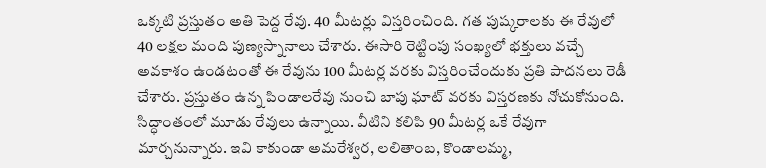ఒక్కటి ప్రస్తుతం అతి పెద్ద రేవు. 40 మీటర్లు విస్తరించింది. గత పుష్కరాలకు ఈ రేవులో 40 లక్షల మంది పుణ్యస్నానాలు చేశారు. ఈసారి రెట్టింపు సంఖ్యలో భక్తులు వచ్చే అవకాశం ఉండటంతో ఈ రేవును 100 మీటర్ల వరకు విస్తరించేందుకు ప్రతి పాదనలు రెడీ చేశారు. ప్రస్తుతం ఉన్న పిండాలరేవు నుంచి బాపు ఘాట్ వరకు విస్తరణకు నోచుకోనుంది. సిద్ధాంతంలో మూడు రేవులు ఉన్నాయి. వీటిని కలిపి 90 మీటర్ల ఒకే రేవుగా మార్చనున్నారు. ఇవి కాకుండా అమరేశ్వర, లలితాంబ, కొండాలమ్మ,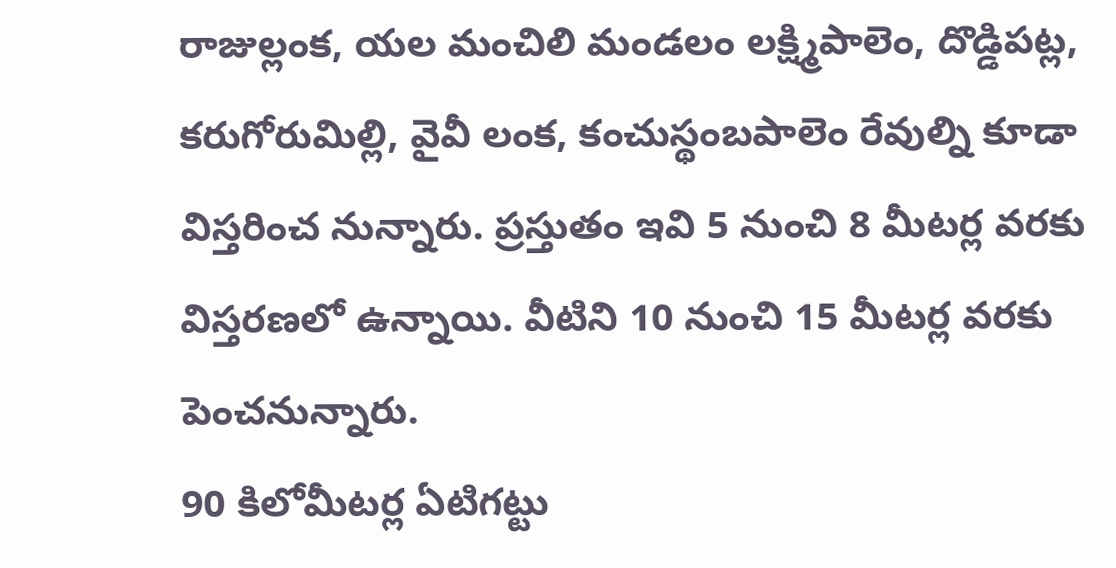రాజుల్లంక, యల మంచిలి మండలం లక్ష్మిపాలెం, దొడ్డిపట్ల, కరుగోరుమిల్లి, వైవీ లంక, కంచుస్థంబపాలెం రేవుల్ని కూడా విస్తరించ నున్నారు. ప్రస్తుతం ఇవి 5 నుంచి 8 మీటర్ల వరకు విస్తరణలో ఉన్నాయి. వీటిని 10 నుంచి 15 మీటర్ల వరకు పెంచనున్నారు.
90 కిలోమీటర్ల ఏటిగట్టు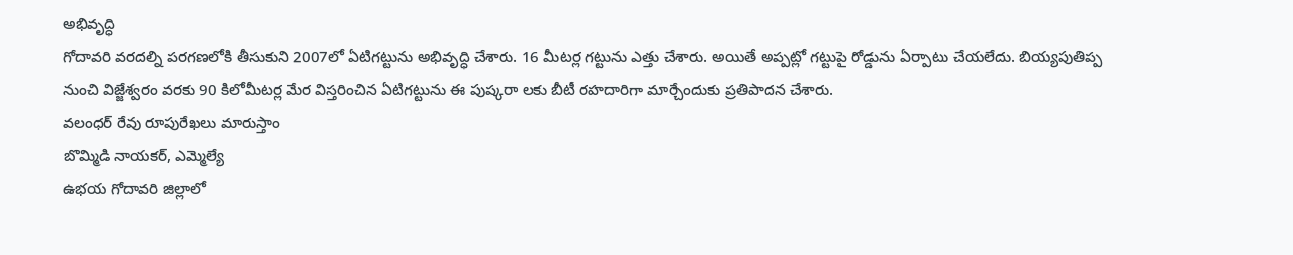అభివృద్ధి
గోదావరి వరదల్ని పరగణలోకి తీసుకుని 2007లో ఏటిగట్టును అభివృద్ధి చేశారు. 16 మీటర్ల గట్టును ఎత్తు చేశారు. అయితే అప్పట్లో గట్టుపై రోడ్డును ఏర్పాటు చేయలేదు. బియ్యపుతిప్ప నుంచి విజ్జేశ్వరం వరకు 90 కిలోమీటర్ల మేర విస్తరించిన ఏటిగట్టును ఈ పుష్కరా లకు బీటీ రహదారిగా మార్చేందుకు ప్రతిపాదన చేశారు.
వలంధర్ రేవు రూపురేఖలు మారుస్తాం
బొమ్మిడి నాయకర్, ఎమ్మెల్యే
ఉభయ గోదావరి జిల్లాలో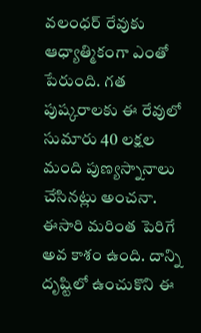వలంధర్ రేవుకు ఆధ్యాత్మికంగా ఎంతో పేరుంది. గత పుష్కరాలకు ఈ రేవులో సుమారు 40 లక్షల మంది పుణ్యస్నానాలు చేసినట్లు అంచనా. ఈసారి మరింత పెరిగే అవ కాశం ఉంది. దాన్ని దృష్టిలో ఉంచుకొని ఈ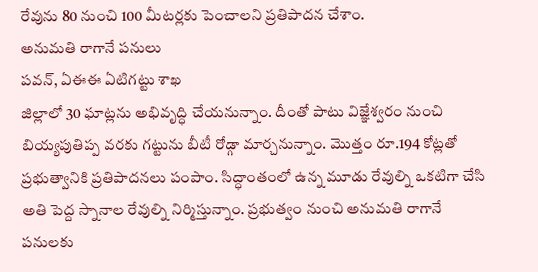రేవును 80 నుంచి 100 మీటర్లకు పెంచాలని ప్రతిపాదన చేశాం.
అనుమతి రాగానే పనులు
పవన్, ఏఈఈ ఏటిగట్టు శాఖ
జిల్లాలో 30 ఘాట్లను అభివృద్ధి చేయనున్నాం. దీంతో పాటు విజ్ఞేశ్వరం నుంచి బియ్యపుతిప్ప వరకు గట్టును బీటీ రోడ్గా మార్చనున్నాం. మొత్తం రూ.194 కోట్లతో ప్రభుత్వానికి ప్రతిపాదనలు పంపాం. సిద్ధాంతంలో ఉన్న మూడు రేవుల్ని ఒకటిగా చేసి అతి పెద్ద స్నానాల రేవుల్ని నిర్మిస్తున్నాం. ప్రభుత్వం నుంచి అనుమతి రాగానే పనులకు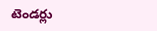టెండర్లు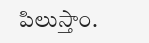పిలుస్తాం.